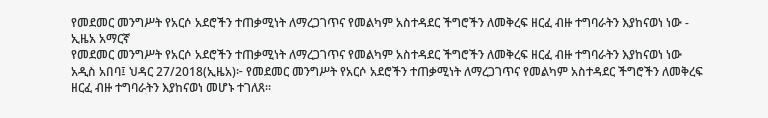የመደመር መንግሥት የአርሶ አደሮችን ተጠቃሚነት ለማረጋገጥና የመልካም አስተዳደር ችግሮችን ለመቅረፍ ዘርፈ ብዙ ተግባራትን እያከናወነ ነው - ኢዜአ አማርኛ
የመደመር መንግሥት የአርሶ አደሮችን ተጠቃሚነት ለማረጋገጥና የመልካም አስተዳደር ችግሮችን ለመቅረፍ ዘርፈ ብዙ ተግባራትን እያከናወነ ነው
አዲስ አበባ፤ ህዳር 27/2018(ኢዜአ)፦ የመደመር መንግሥት የአርሶ አደሮችን ተጠቃሚነት ለማረጋገጥና የመልካም አስተዳደር ችግሮችን ለመቅረፍ ዘርፈ ብዙ ተግባራትን እያከናወነ መሆኑ ተገለጸ።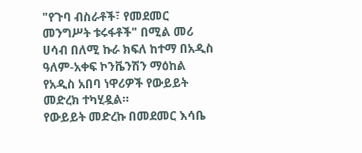"የጉባ ብስራቶች፣ የመደመር መንግሥት ቱሩፋቶች" በሚል መሪ ሀሳብ በለሚ ኩራ ክፍለ ከተማ በአዲስ ዓለም-አቀፍ ኮንቬንሽን ማዕከል የአዲስ አበባ ነዋሪዎች የውይይት መድረክ ተካሂዷል።
የውይይት መድረኩ በመደመር እሳቤ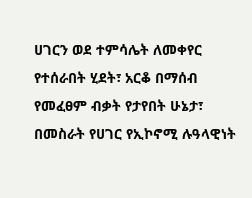ሀገርን ወደ ተምሳሌት ለመቀየር የተሰራበት ሂደት፣ አርቆ በማሰብ የመፈፀም ብቃት የታየበት ሁኔታ፣ በመስራት የሀገር የኢኮኖሚ ሉዓላዊነት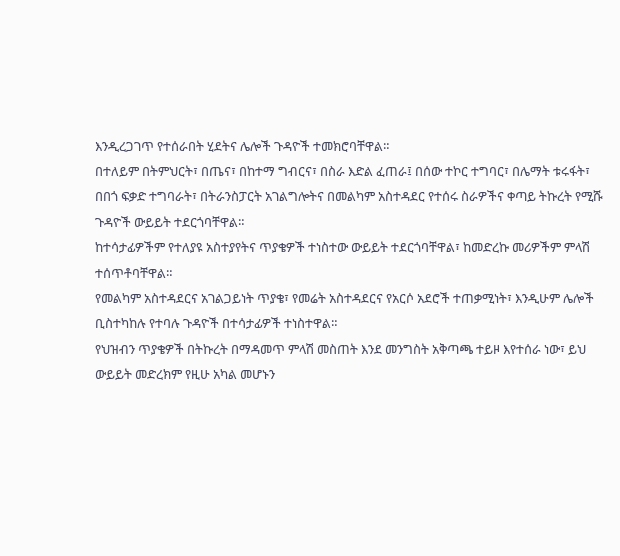እንዲረጋገጥ የተሰራበት ሂደትና ሌሎች ጉዳዮች ተመክሮባቸዋል።
በተለይም በትምህርት፣ በጤና፣ በከተማ ግብርና፣ በስራ እድል ፈጠራ፤ በሰው ተኮር ተግባር፣ በሌማት ቱሩፋት፣ በበጎ ፍቃድ ተግባራት፣ በትራንስፓርት አገልግሎትና በመልካም አስተዳደር የተሰሩ ስራዎችና ቀጣይ ትኩረት የሚሹ ጉዳዮች ውይይት ተደርጎባቸዋል።
ከተሳታፊዎችም የተለያዩ አስተያየትና ጥያቄዎች ተነስተው ውይይት ተደርጎባቸዋል፣ ከመድረኩ መሪዎችም ምላሽ ተሰጥቶባቸዋል።
የመልካም አስተዳደርና አገልጋይነት ጥያቄ፣ የመሬት አስተዳደርና የአርሶ አደሮች ተጠቃሚነት፣ እንዲሁም ሌሎች ቢስተካከሉ የተባሉ ጉዳዮች በተሳታፊዎች ተነስተዋል።
የህዝብን ጥያቄዎች በትኩረት በማዳመጥ ምላሽ መስጠት እንደ መንግስት አቅጣጫ ተይዞ እየተሰራ ነው፣ ይህ ውይይት መድረክም የዚሁ አካል መሆኑን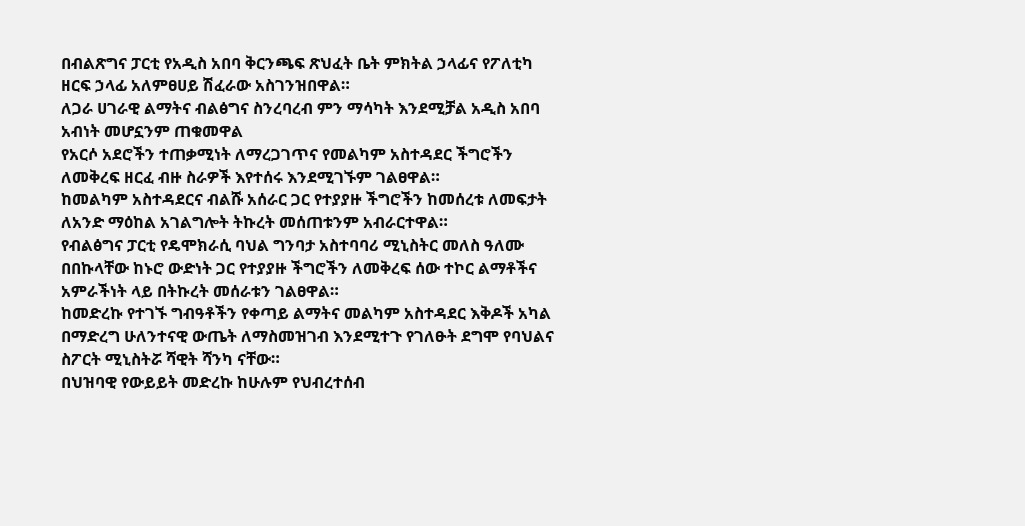በብልጽግና ፓርቲ የአዲስ አበባ ቅርንጫፍ ጽህፈት ቤት ምክትል ኃላፊና የፖለቲካ ዘርፍ ኃላፊ አለምፀሀይ ሽፈራው አስገንዝበዋል።
ለጋራ ሀገራዊ ልማትና ብልፅግና ስንረባረብ ምን ማሳካት እንደሚቻል አዲስ አበባ አብነት መሆኗንም ጠቁመዋል
የአርሶ አደሮችን ተጠቃሚነት ለማረጋገጥና የመልካም አስተዳደር ችግሮችን ለመቅረፍ ዘርፈ ብዙ ስራዎች እየተሰሩ እንደሚገኙም ገልፀዋል።
ከመልካም አስተዳደርና ብልሹ አሰራር ጋር የተያያዙ ችግሮችን ከመሰረቱ ለመፍታት ለአንድ ማዕከል አገልግሎት ትኩረት መሰጠቱንም አብራርተዋል።
የብልፅግና ፓርቲ የዴሞክራሲ ባህል ግንባታ አስተባባሪ ሚኒስትር መለስ ዓለሙ በበኩላቸው ከኑሮ ውድነት ጋር የተያያዙ ችግሮችን ለመቅረፍ ሰው ተኮር ልማቶችና አምራችነት ላይ በትኩረት መሰራቱን ገልፀዋል።
ከመድረኩ የተገኙ ግብዓቶችን የቀጣይ ልማትና መልካም አስተዳደር እቅዶች አካል በማድረግ ሁለንተናዊ ውጤት ለማስመዝገብ እንደሚተጉ የገለፁት ደግሞ የባህልና ስፖርት ሚኒስትሯ ሻዊት ሻንካ ናቸው።
በህዝባዊ የውይይት መድረኩ ከሁሉም የህብረተሰብ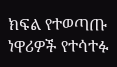ክፍል የተወጣጡ ነዋሪዎች የተሳተፉ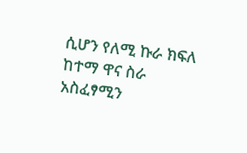ሲሆን የለሚ ኩራ ክፍለ ከተማ ዋና ስራ አስፈፃሚን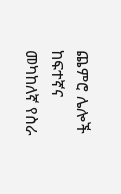ጨምሮ ሌሎች ከፍተኛና መካከለኛ የስራ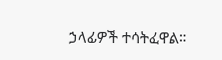ኃላፊዎች ተሳትፈዋል።